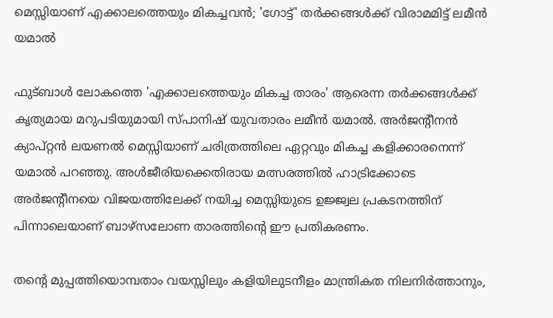മെസ്സിയാണ് എക്കാലത്തെയും മികച്ചവൻ; 'ഗോട്ട്' തർക്കങ്ങൾക്ക് വിരാമമിട്ട് ലമീൻ യമാൽ

ഫുട്ബാൾ ലോകത്തെ 'എക്കാലത്തെയും മികച്ച താരം' ആരെന്ന തർക്കങ്ങൾക്ക് കൃത്യമായ മറുപടിയുമായി സ്പാനിഷ് യുവതാരം ലമീൻ യമാൽ. അർജന്റീനൻ ക്യാപ്റ്റൻ ലയണൽ മെസ്സിയാണ് ചരിത്രത്തിലെ ഏറ്റവും മികച്ച കളിക്കാരനെന്ന് യമാൽ പറഞ്ഞു. അൾജീരിയക്കെതിരായ മത്സരത്തിൽ ഹാട്രിക്കോടെ അർജന്റീനയെ വിജയത്തിലേക്ക് നയിച്ച മെസ്സിയുടെ ഉജ്ജ്വല പ്രകടനത്തിന് പിന്നാലെയാണ് ബാഴ്സലോണ താരത്തിന്റെ ഈ പ്രതികരണം.

തന്റെ മുപ്പത്തിയൊമ്പതാം വയസ്സിലും കളിയിലുടനീളം മാന്ത്രികത നിലനിർത്താനും,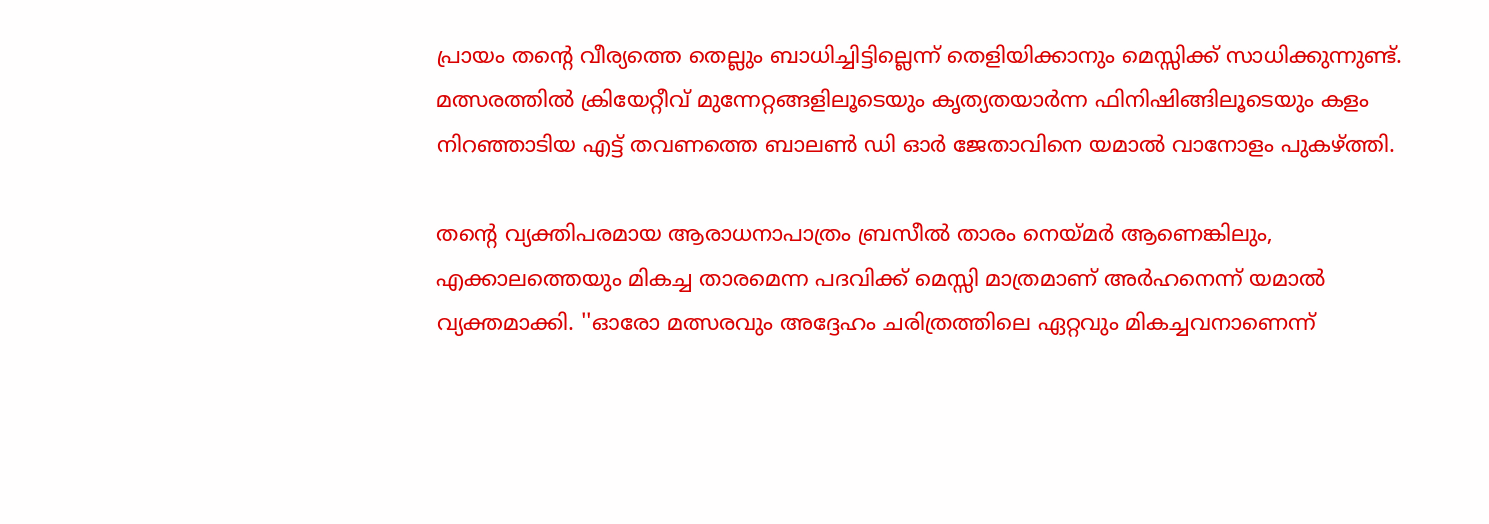പ്രായം തന്റെ വീര്യത്തെ തെല്ലും ബാധിച്ചിട്ടില്ലെന്ന് തെളിയിക്കാനും മെസ്സിക്ക് സാധിക്കുന്നുണ്ട്. മത്സരത്തിൽ ക്രിയേറ്റീവ് മുന്നേറ്റങ്ങളിലൂടെയും കൃത്യതയാർന്ന ഫിനിഷിങ്ങിലൂടെയും കളം നിറഞ്ഞാടിയ എട്ട് തവണത്തെ ബാലൺ ഡി ഓർ ജേതാവിനെ യമാൽ വാനോളം പുകഴ്ത്തി.

തന്റെ വ്യക്തിപരമായ ആരാധനാപാത്രം ബ്രസീൽ താരം നെയ്മർ ആണെങ്കിലും, എക്കാലത്തെയും മികച്ച താരമെന്ന പദവിക്ക് മെസ്സി മാത്രമാണ് അർഹനെന്ന് യമാൽ വ്യക്തമാക്കി. ''ഓരോ മത്സരവും അദ്ദേഹം ചരിത്രത്തിലെ ഏറ്റവും മികച്ചവനാണെന്ന്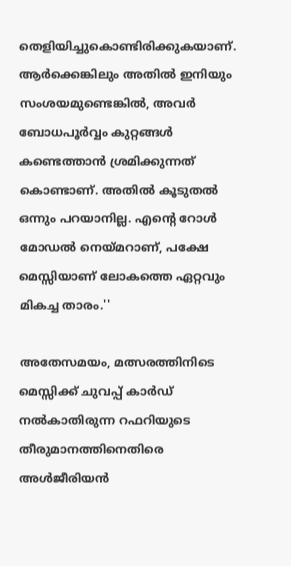തെളിയിച്ചുകൊണ്ടിരിക്കുകയാണ്. ആർക്കെങ്കിലും അതിൽ ഇനിയും സംശയമുണ്ടെങ്കിൽ, അവർ ബോധപൂർവ്വം കുറ്റങ്ങൾ കണ്ടെത്താൻ ശ്രമിക്കുന്നത് കൊണ്ടാണ്. അതിൽ കൂടുതൽ ഒന്നും പറയാനില്ല. എന്റെ റോൾ മോഡൽ നെയ്മറാണ്, പക്ഷേ മെസ്സിയാണ് ലോകത്തെ ഏറ്റവും മികച്ച താരം.''

അതേസമയം, മത്സരത്തിനിടെ മെസ്സിക്ക് ചുവപ്പ് കാർഡ് നൽകാതിരുന്ന റഫറിയുടെ തീരുമാനത്തിനെതിരെ അൾജീരിയൻ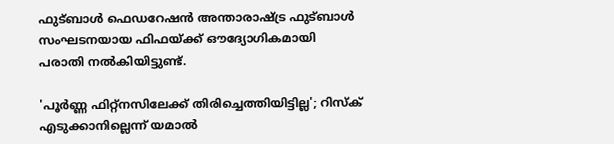ഫുട്ബാൾ ഫെഡറേഷൻ അന്താരാഷ്ട്ര ഫുട്ബാൾ സംഘടനയായ ഫിഫയ്ക്ക് ഔദ്യോഗികമായി പരാതി നൽകിയിട്ടുണ്ട്.

'പൂർണ്ണ ഫിറ്റ്നസിലേക്ക് തിരിച്ചെത്തിയിട്ടില്ല'; റിസ്ക് എടുക്കാനില്ലെന്ന് യമാൽ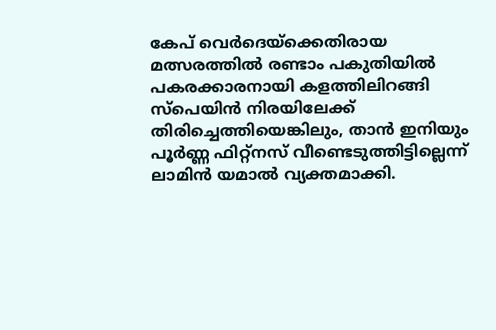കേപ് വെർദെയ്ക്കെതിരായ മത്സരത്തിൽ രണ്ടാം പകുതിയിൽ പകരക്കാരനായി കളത്തിലിറങ്ങി സ്പെയിൻ നിരയിലേക്ക് തിരിച്ചെത്തിയെങ്കിലും, താൻ ഇനിയും പൂർണ്ണ ഫിറ്റ്നസ് വീണ്ടെടുത്തിട്ടില്ലെന്ന് ലാമിൻ യമാൽ വ്യക്തമാക്കി.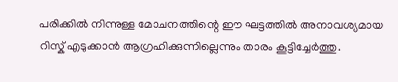പരിക്കിൽ നിന്നുള്ള മോചനത്തിന്റെ ഈ ഘട്ടത്തിൽ അനാവശ്യമായ റിസ്ക് എടുക്കാൻ ആഗ്രഹിക്കുന്നില്ലെന്നും താരം കൂട്ടിച്ചേർത്തു.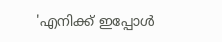'എനിക്ക് ഇപ്പോൾ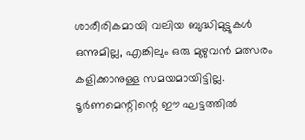ശാരീരികമായി വലിയ ബുദ്ധിമുട്ടുകൾ ഒന്നുമില്ല, എങ്കിലും ഒരു മുഴുവൻ മത്സരം കളിക്കാനുള്ള സമയമായിട്ടില്ല. ടൂർണമെന്റിന്റെ ഈ ഘട്ടത്തിൽ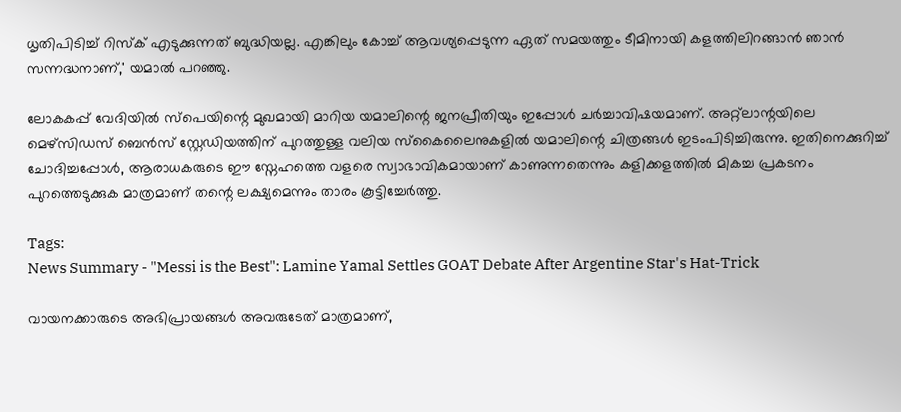ധൃതിപിടിച്ച് റിസ്ക് എടുക്കുന്നത് ബുദ്ധിയല്ല. എങ്കിലും കോച്ച് ആവശ്യപ്പെടുന്ന ഏത് സമയത്തും ടീമിനായി കളത്തിലിറങ്ങാൻ ഞാൻ സന്നദ്ധനാണ്,' യമാൽ പറഞ്ഞു.

ലോകകപ്പ് വേദിയിൽ സ്പെയിന്റെ മുഖമായി മാറിയ യമാലിന്റെ ജനപ്രീതിയും ഇപ്പോൾ ചർച്ചാവിഷയമാണ്. അറ്റ്ലാന്റയിലെ മെഴ്സിഡസ് ബെൻസ് സ്റ്റേഡിയത്തിന് പുറത്തുള്ള വലിയ സ്കൈലൈനുകളിൽ യമാലിന്റെ ചിത്രങ്ങൾ ഇടംപിടിച്ചിരുന്നു. ഇതിനെക്കുറിച്ച് ചോദിച്ചപ്പോൾ, ആരാധകരുടെ ഈ സ്നേഹത്തെ വളരെ സ്വാഭാവികമായാണ് കാണുന്നതെന്നും കളിക്കളത്തിൽ മികച്ച പ്രകടനം പുറത്തെടുക്കുക മാത്രമാണ് തന്റെ ലക്ഷ്യമെന്നും താരം കൂട്ടിച്ചേർത്തു.

Tags:
News Summary - "Messi is the Best": Lamine Yamal Settles GOAT Debate After Argentine Star's Hat-Trick

വായനക്കാരുടെ അഭിപ്രായങ്ങള്‍ അവരുടേത് മാത്രമാണ്,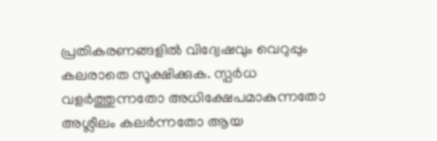പ്രതികരണങ്ങളിൽ വിദ്വേഷവും വെറുപ്പും കലരാതെ സൂക്ഷിക്കുക. സ്പർധ വളർത്തുന്നതോ അധിക്ഷേപമാകുന്നതോ അശ്ലീലം കലർന്നതോ ആയ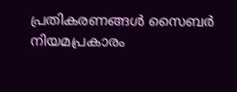പ്രതികരണങ്ങൾ സൈബർ നിയമപ്രകാരം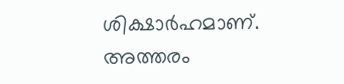ശിക്ഷാർഹമാണ്. അത്തരം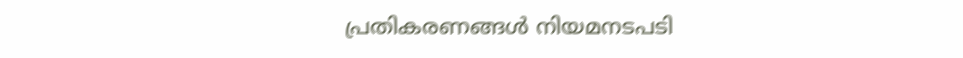പ്രതികരണങ്ങൾ നിയമനടപടി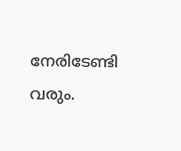നേരിടേണ്ടി വരും.